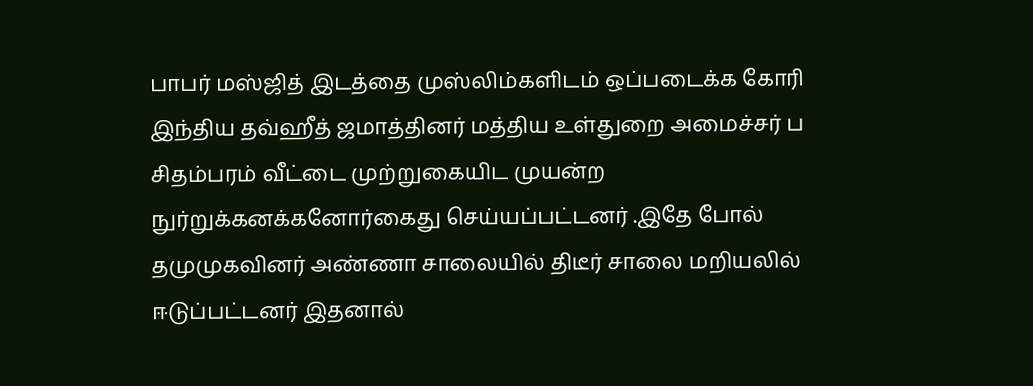பாபர் மஸ்ஜித் இடத்தை முஸ்லிம்களிடம் ஒப்படைக்க கோரி இந்திய தவ்ஹீத் ஜமாத்தினர் மத்திய உள்துறை அமைச்சர் ப சிதம்பரம் வீட்டை முற்றுகையிட முயன்ற நுர்றுக்கனக்கனோர்கைது செய்யப்பட்டனர் .இதே போல் தமுமுகவினர் அண்ணா சாலையில் திடீர் சாலை மறியலில் ஈடுப்பட்டனர் இதனால்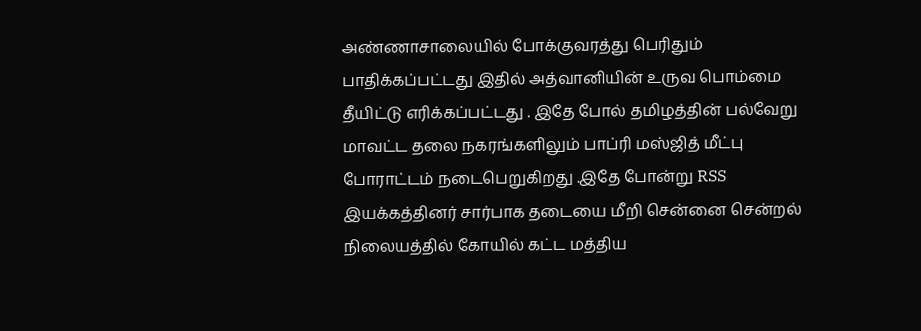அண்ணாசாலையில் போக்குவரத்து பெரிதும் பாதிக்கப்பட்டது இதில் அத்வானியின் உருவ பொம்மை தீயிட்டு எரிக்கப்பட்டது . இதே போல் தமிழத்தின் பல்வேறு மாவட்ட தலை நகரங்களிலும் பாப்ரி மஸ்ஜித் மீட்பு போராட்டம் நடைபெறுகிறது .இதே போன்று RSS இயக்கத்தினர் சார்பாக தடையை மீறி சென்னை சென்றல் நிலையத்தில் கோயில் கட்ட மத்திய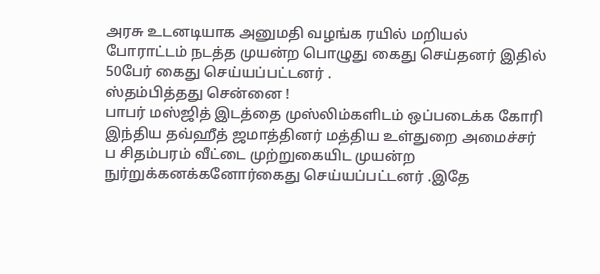அரசு உடனடியாக அனுமதி வழங்க ரயில் மறியல் போராட்டம் நடத்த முயன்ற பொழுது கைது செய்தனர் இதில் 50பேர் கைது செய்யப்பட்டனர் .
ஸ்தம்பித்தது சென்னை !
பாபர் மஸ்ஜித் இடத்தை முஸ்லிம்களிடம் ஒப்படைக்க கோரி இந்திய தவ்ஹீத் ஜமாத்தினர் மத்திய உள்துறை அமைச்சர் ப சிதம்பரம் வீட்டை முற்றுகையிட முயன்ற நுர்றுக்கனக்கனோர்கைது செய்யப்பட்டனர் .இதே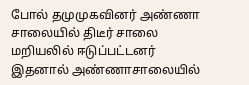போல் தமுமுகவினர் அண்ணா சாலையில் திடீர் சாலை மறியலில் ஈடுப்பட்டனர் இதனால் அண்ணாசாலையில்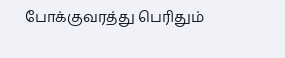போக்குவரத்து பெரிதும்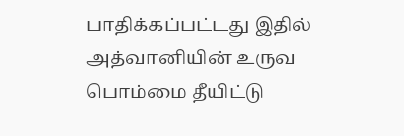பாதிக்கப்பட்டது இதில் அத்வானியின் உருவ பொம்மை தீயிட்டு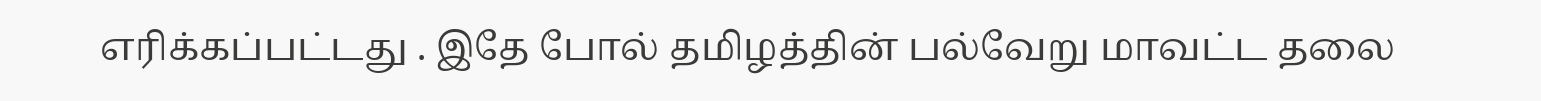எரிக்கப்பட்டது . இதே போல் தமிழத்தின் பல்வேறு மாவட்ட தலை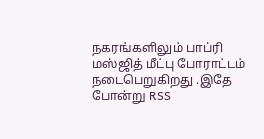நகரங்களிலும் பாப்ரி மஸ்ஜித் மீட்பு போராட்டம் நடைபெறுகிறது .இதே போன்று RSS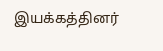இயக்கத்தினர்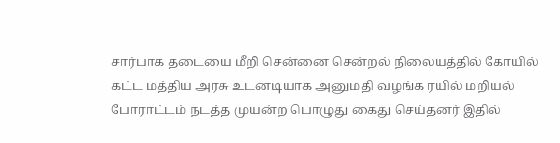சார்பாக தடையை மீறி சென்னை சென்றல் நிலையத்தில் கோயில் கட்ட மத்திய அரசு உடனடியாக அனுமதி வழங்க ரயில் மறியல் போராட்டம் நடத்த முயன்ற பொழுது கைது செய்தனர் இதில்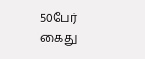50பேர் கைது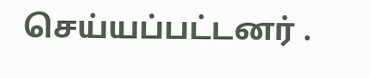செய்யப்பட்டனர் .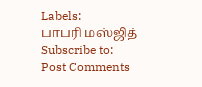Labels:
பாபரி மஸ்ஜித்
Subscribe to:
Post Comments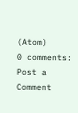(Atom)
0 comments:
Post a Comment